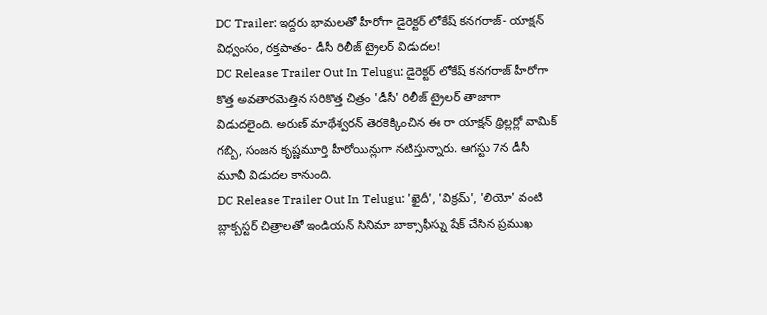DC Trailer: ఇద్దరు భామలతో హీరోగా డైరెక్టర్ లోకేష్ కనగరాజ్- యాక్షన్ విధ్వంసం, రక్తపాతం- డీసీ రిలీజ్ ట్రైలర్ విడుదల!
DC Release Trailer Out In Telugu: డైరెక్టర్ లోకేష్ కనగరాజ్ హీరోగా కొత్త అవతారమెత్తిన సరికొత్త చిత్రం 'డీసీ' రిలీజ్ ట్రైలర్ తాజాగా విడుదలైంది. అరుణ్ మాథేశ్వరన్ తెరకెక్కించిన ఈ రా యాక్షన్ థ్రిల్లర్లో వామిక్ గబ్బి, సంజన కృష్ణమూర్తి హీరోయిన్లుగా నటిస్తున్నారు. ఆగస్టు 7న డీసీ మూవీ విడుదల కానుంది.
DC Release Trailer Out In Telugu: 'ఖైదీ', 'విక్రమ్', 'లియో' వంటి బ్లాక్బస్టర్ చిత్రాలతో ఇండియన్ సినిమా బాక్సాఫీస్ను షేక్ చేసిన ప్రముఖ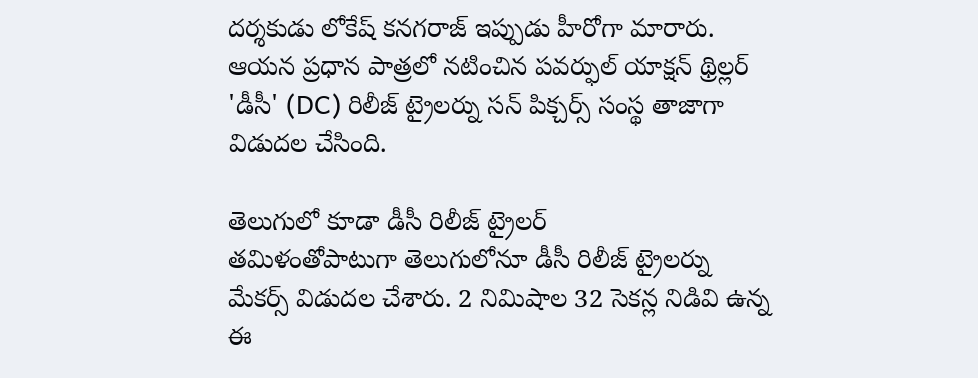దర్శకుడు లోకేష్ కనగరాజ్ ఇప్పుడు హీరోగా మారారు. ఆయన ప్రధాన పాత్రలో నటించిన పవర్ఫుల్ యాక్షన్ థ్రిల్లర్ 'డీసీ' (DC) రిలీజ్ ట్రైలర్ను సన్ పిక్చర్స్ సంస్థ తాజాగా విడుదల చేసింది.

తెలుగులో కూడా డీసీ రిలీజ్ ట్రైలర్
తమిళంతోపాటుగా తెలుగులోనూ డీసీ రిలీజ్ ట్రైలర్ను మేకర్స్ విడుదల చేశారు. 2 నిమిషాల 32 సెకన్ల నిడివి ఉన్న ఈ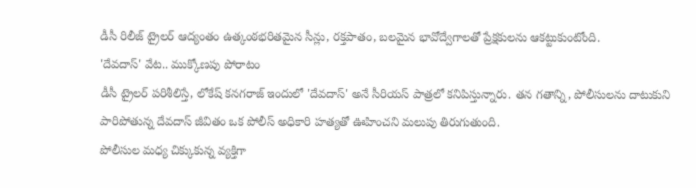డీసీ రిలీజ్ ట్రైలర్ ఆద్యంతం ఉత్కంఠభరితమైన సీన్లు, రక్తపాతం, బలమైన భావోద్వేగాలతో ప్రేక్షకులను ఆకట్టుకుంటోంది.
'దేవదాస్' వేట.. ముక్కోణపు పోరాటం
డీసీ ట్రైలర్ పరిశీలిస్తే, లోకేష్ కనగరాజ్ ఇందులో 'దేవదాస్' అనే సీరియస్ పాత్రలో కనిపిస్తున్నారు. తన గతాన్ని, పోలీసులను దాటుకుని పారిపోతున్న దేవదాస్ జీవితం ఒక పోలీస్ అధికారి హత్యతో ఊహించని మలుపు తిరుగుతుంది.
పోలీసుల మధ్య చిక్కుకున్న వ్యక్తిగా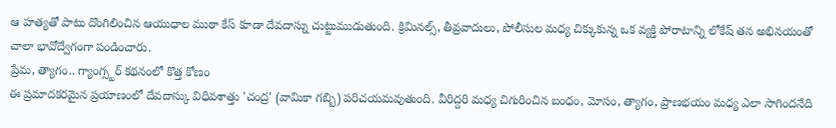ఆ హత్యతో పాటు దొంగిలించిన ఆయుధాల ముఠా కేస్ కూడా దేవదాస్ను చుట్టుముడుతుంది. క్రిమినల్స్, తీవ్రవాదులు, పోలీసుల మధ్య చిక్కుకున్న ఒక వ్యక్తి పోరాటాన్ని లోకేష్ తన అభినయంతో చాలా భావోద్వేగంగా పండించారు.
ప్రేమ, త్యాగం.. గ్యాంగ్స్టర్ కథనంలో కొత్త కోణం
ఈ ప్రమాదకరమైన ప్రయాణంలో దేవదాస్కు విధివశాత్తు 'చంద్ర' (వామికా గబ్బి) పరిచయమవుతుంది. వీరిద్దరి మధ్య చిగురించిన బంధం, మోసం, త్యాగం, ప్రాణభయం మధ్య ఎలా సాగిందనేది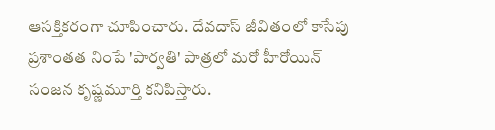ఆసక్తికరంగా చూపించారు. దేవదాస్ జీవితంలో కాసేపు ప్రశాంతత నింపే 'పార్వతి' పాత్రలో మరో హీరోయిన్ సంజన కృష్ణమూర్తి కనిపిస్తారు.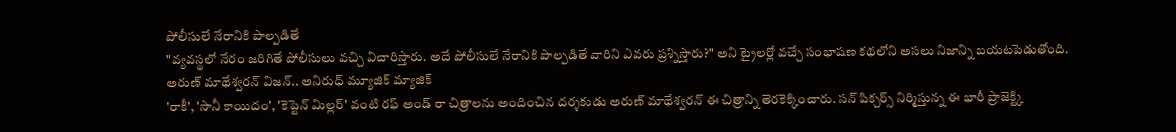పోలీసులే నేరానికి పాల్పడితే
"వ్యవస్థలో నేరం జరిగితే పోలీసులు వచ్చి విచారిస్తారు. అదే పోలీసులే నేరానికి పాల్పడితే వారిని ఎవరు ప్రశ్నిస్తారు?" అని ట్రైలర్లో వచ్చే సంభాషణ కథలోని అసలు నిజాన్ని బయటపెడుతోంది.
అరుణ్ మాథేశ్వరన్ విజన్.. అనిరుధ్ మ్యూజిక్ మ్యాజిక్
'రాకీ', 'సానీ కాయిదం', 'కెప్టెన్ మిల్లర్' వంటి రఫ్ అండ్ రా చిత్రాలను అందించిన దర్శకుడు అరుణ్ మాథేశ్వరన్ ఈ చిత్రాన్ని తెరకెక్కించారు. సన్ పిక్చర్స్ నిర్మిస్తున్న ఈ భారీ ప్రాజెక్ట్కి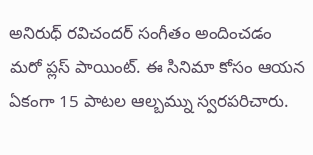అనిరుధ్ రవిచందర్ సంగీతం అందించడం మరో ప్లస్ పాయింట్. ఈ సినిమా కోసం ఆయన ఏకంగా 15 పాటల ఆల్బమ్ను స్వరపరిచారు.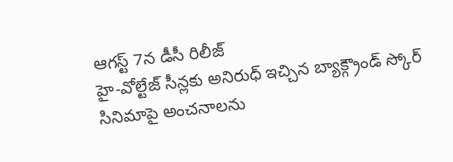ఆగస్ట్ 7న డీసీ రిలీజ్
హై-వోల్టేజ్ సీన్లకు అనిరుధ్ ఇచ్చిన బ్యాక్గ్రౌండ్ స్కోర్ సినిమాపై అంచనాలను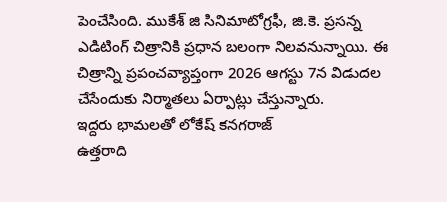పెంచేసింది. ముకేశ్ జి సినిమాటోగ్రఫీ, జి.కె. ప్రసన్న ఎడిటింగ్ చిత్రానికి ప్రధాన బలంగా నిలవనున్నాయి. ఈ చిత్రాన్ని ప్రపంచవ్యాప్తంగా 2026 ఆగస్టు 7న విడుదల చేసేందుకు నిర్మాతలు ఏర్పాట్లు చేస్తున్నారు.
ఇద్దరు భామలతో లోకేష్ కనగరాజ్
ఉత్తరాది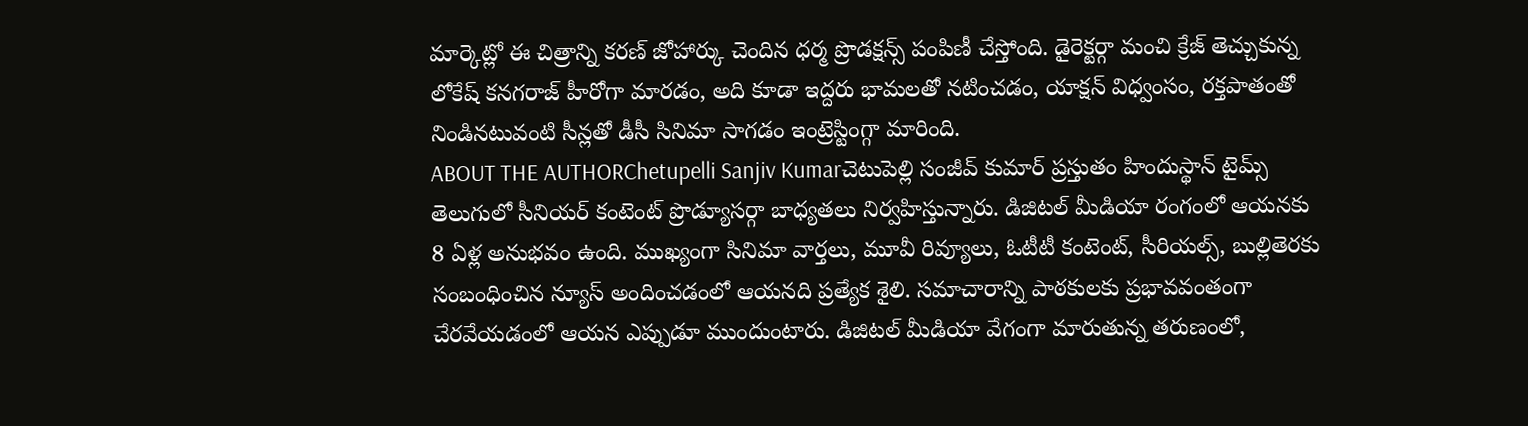మార్కెట్లో ఈ చిత్రాన్ని కరణ్ జోహార్కు చెందిన ధర్మ ప్రొడక్షన్స్ పంపిణీ చేస్తోంది. డైరెక్టర్గా మంచి క్రేజ్ తెచ్చుకున్న లోకేష్ కనగరాజ్ హీరోగా మారడం, అది కూడా ఇద్దరు భామలతో నటించడం, యాక్షన్ విధ్వంసం, రక్తపాతంతో నిండినటువంటి సీన్లతో డీసీ సినిమా సాగడం ఇంట్రెస్టింగ్గా మారింది.
ABOUT THE AUTHORChetupelli Sanjiv Kumarచెటుపెల్లి సంజీవ్ కుమార్ ప్రస్తుతం హిందుస్థాన్ టైమ్స్ తెలుగులో సీనియర్ కంటెంట్ ప్రొడ్యూసర్గా బాధ్యతలు నిర్వహిస్తున్నారు. డిజిటల్ మీడియా రంగంలో ఆయనకు 8 ఏళ్ల అనుభవం ఉంది. ముఖ్యంగా సినిమా వార్తలు, మూవీ రివ్యూలు, ఓటీటీ కంటెంట్, సీరియల్స్, బుల్లితెరకు సంబంధించిన న్యూస్ అందించడంలో ఆయనది ప్రత్యేక శైలి. సమాచారాన్ని పాఠకులకు ప్రభావవంతంగా చేరవేయడంలో ఆయన ఎప్పుడూ ముందుంటారు. డిజిటల్ మీడియా వేగంగా మారుతున్న తరుణంలో,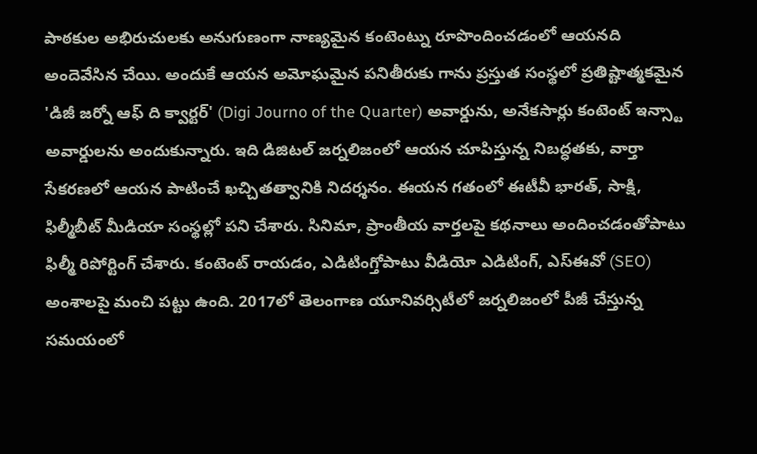పాఠకుల అభిరుచులకు అనుగుణంగా నాణ్యమైన కంటెంట్ను రూపొందించడంలో ఆయనది అందెవేసిన చేయి. అందుకే ఆయన అమోఘమైన పనితీరుకు గాను ప్రస్తుత సంస్థలో ప్రతిష్టాత్మకమైన 'డిజీ జర్నో ఆఫ్ ది క్వార్టర్' (Digi Journo of the Quarter) అవార్డును, అనేకసార్లు కంటెంట్ ఇన్స్టా అవార్డులను అందుకున్నారు. ఇది డిజిటల్ జర్నలిజంలో ఆయన చూపిస్తున్న నిబద్ధతకు, వార్తా సేకరణలో ఆయన పాటించే ఖచ్చితత్వానికి నిదర్శనం. ఈయన గతంలో ఈటీవీ భారత్, సాక్షి, ఫిల్మీబీట్ మీడియా సంస్థల్లో పని చేశారు. సినిమా, ప్రాంతీయ వార్తలపై కథనాలు అందించడంతోపాటు ఫిల్మీ రిపోర్టింగ్ చేశారు. కంటెంట్ రాయడం, ఎడిటింగ్తోపాటు వీడియో ఎడిటింగ్, ఎస్ఈవో (SEO) అంశాలపై మంచి పట్టు ఉంది. 2017లో తెలంగాణ యూనివర్సిటీలో జర్నలిజంలో పీజీ చేస్తున్న సమయంలో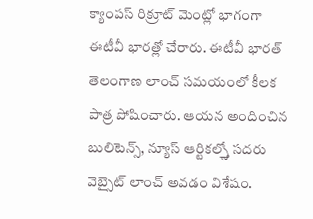క్యాంపస్ రిక్రూట్ మెంట్లో భాగంగా ఈటీవీ భారత్లో చేరారు. ఈటీవీ భారత్ తెలంగాణ లాంచ్ సమయంలో కీలక పాత్ర పోషించారు. ఆయన అందించిన బులిటెన్స్, న్యూస్ ఆర్టికల్స్తో సదరు వెబ్సైట్ లాంచ్ అవడం విశేషం.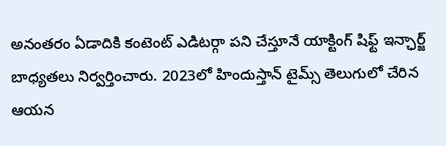అనంతరం ఏడాదికి కంటెంట్ ఎడిటర్గా పని చేస్తూనే యాక్టింగ్ షిఫ్ట్ ఇన్ఛార్జ్ బాధ్యతలు నిర్వర్తించారు. 2023లో హిందుస్తాన్ టైమ్స్ తెలుగులో చేరిన ఆయన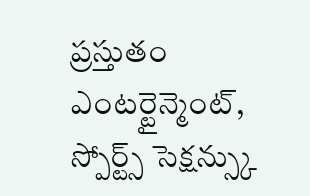ప్రస్తుతం ఎంటర్టైన్మెంట్, స్పోర్ట్స్ సెక్షన్స్కు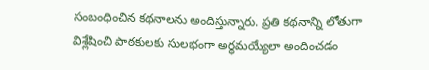సంబంధించిన కథనాలను అందిస్తున్నారు. ప్రతి కథనాన్ని లోతుగా విశ్లేషించి పాఠకులకు సులభంగా అర్థమయ్యేలా అందించడం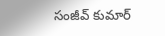సంజీవ్ కుమార్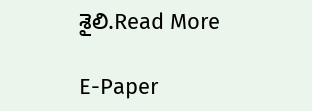శైలి.Read More

E-Paper